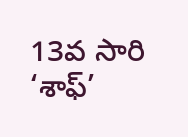13వ సారి ‘శాఫ్’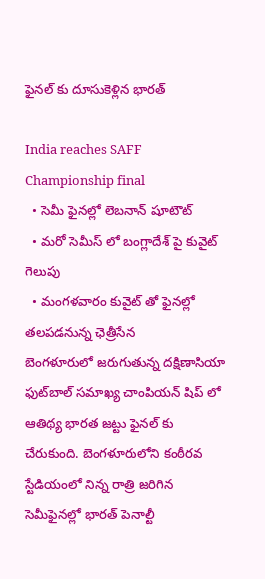ఫైనల్ కు దూసుకెళ్లిన భారత్

India reaches SAFF Championship final
  • సెమీ ఫైనల్లో లెబనాన్ షూటౌట్
  • మరో సెమీస్ లో బంగ్లాదేశ్ పై కువైట్ గెలుపు
  • మంగళవారం కువైట్ తో ఫైనల్లో తలపడనున్న ఛెత్రీసేన
బెంగళూరులో జరుగుతున్న దక్షిణాసియా ఫుట్‌బాల్‌ సమాఖ్య చాంపియన్ షిప్ లో ఆతిథ్య భారత జట్టు ఫైనల్ కు చేరుకుంది. బెంగళూరులోని కంఠీరవ స్టేడియంలో నిన్న రాత్రి జరిగిన సెమీఫైనల్లో భారత్ పెనాల్టీ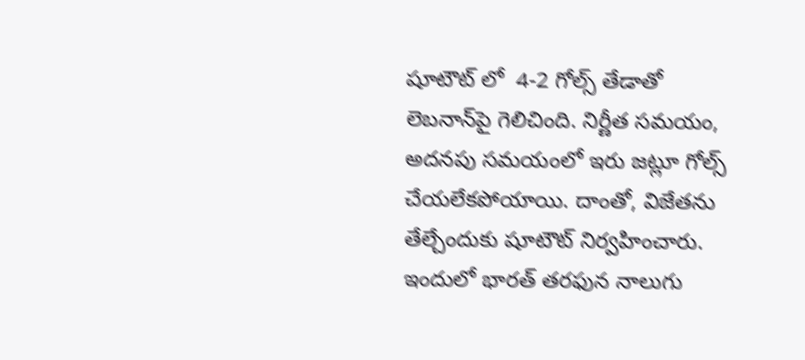షూటౌట్ లో  4-2 గోల్స్ తేడాతో లెబనాన్‌పై గెలిచింది. నిర్ణీత సమయం, అదనపు సమయంలో ఇరు జట్లూ గోల్స్‌ చేయలేకపోయాయి. దాంతో, విజేతను తేల్చేందుకు షూటౌట్ నిర్వహించారు. ఇందులో భారత్‌ తరఫున నాలుగు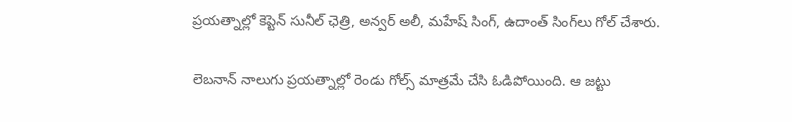ప్రయత్నాల్లో కెప్టెన్ సునీల్‌ ఛెత్రి, అన్వర్‌ అలీ, మహేష్‌ సింగ్‌, ఉదాంత్‌ సింగ్‌లు గోల్‌ చేశారు.

లెబనాన్‌ నాలుగు ప్రయత్నాల్లో రెండు గోల్స్ మాత్రమే చేసి ఓడిపోయింది. ఆ జట్టు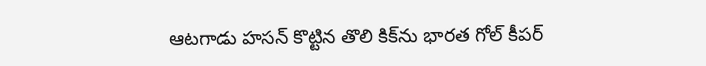ఆటగాడు హసన్‌ కొట్టిన తొలి కిక్‌ను భారత గోల్‌ కీపర్‌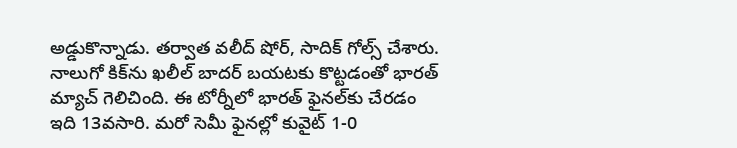అడ్డుకొన్నాడు. తర్వాత వలీద్‌ షోర్‌, సాదిక్‌ గోల్స్‌ చేశారు. నాలుగో కిక్‌ను ఖలీల్‌ బాదర్‌ బయటకు కొట్టడంతో భారత్ మ్యాచ్ గెలిచింది. ఈ టోర్నీలో భారత్‌ ఫైనల్‌కు చేరడం ఇది 13వసారి. మరో సెమీ ఫైనల్లో కువైట్ 1-0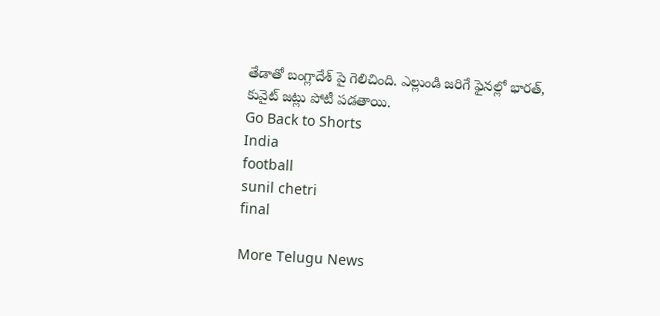తేడాతో బంగ్లాదేశ్ పై గెలిచింది. ఎల్లుండి జరిగే ఫైనల్లో భారత్, కువైట్ జట్లు పోటీ పడతాయి.
Go Back to Shorts
India
football
sunil chetri
final

More Telugu News